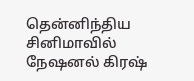தென்னிந்திய சினிமாவில் நேஷனல் கிரஷ்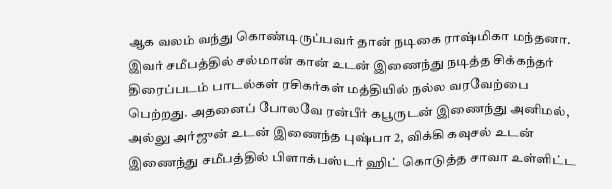ஆக வலம் வந்து கொண்டிருப்பவர் தான் நடிகை ராஷ்மிகா மந்தனா. இவர் சமீபத்தில் சல்மான் கான் உடன் இணைந்து நடித்த சிக்கந்தர் திரைப்படம் பாடல்கள் ரசிகர்கள் மத்தியில் நல்ல வரவேற்பை பெற்றது. அதனைப் போலவே ரன்பீர் கபூருடன் இணைந்து அனிமல், அல்லு அர்ஜுன் உடன் இணைந்த புஷ்பா 2, விக்கி கவுசல் உடன் இணைந்து சமீபத்தில் பிளாக்பஸ்டர் ஹிட் கொடுத்த சாவா உள்ளிட்ட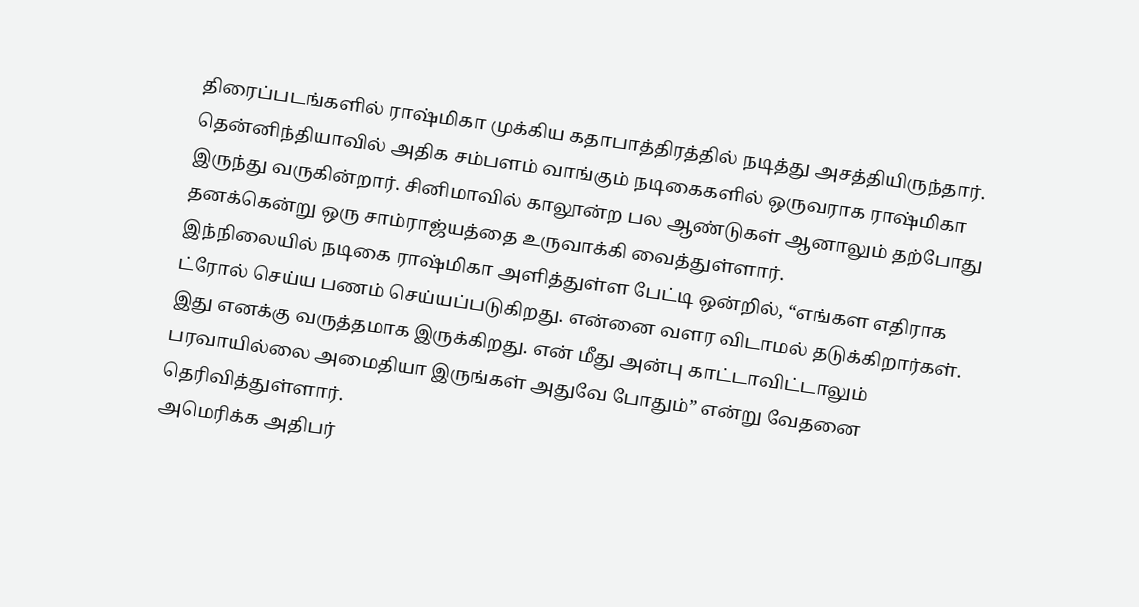திரைப்படங்களில் ராஷ்மிகா முக்கிய கதாபாத்திரத்தில் நடித்து அசத்தியிருந்தார். தென்னிந்தியாவில் அதிக சம்பளம் வாங்கும் நடிகைகளில் ஒருவராக ராஷ்மிகா இருந்து வருகின்றார். சினிமாவில் காலூன்ற பல ஆண்டுகள் ஆனாலும் தற்போது தனக்கென்று ஒரு சாம்ராஜ்யத்தை உருவாக்கி வைத்துள்ளார்.
இந்நிலையில் நடிகை ராஷ்மிகா அளித்துள்ள பேட்டி ஒன்றில், “எங்கள எதிராக ட்ரோல் செய்ய பணம் செய்யப்படுகிறது. என்னை வளர விடாமல் தடுக்கிறார்கள். இது எனக்கு வருத்தமாக இருக்கிறது. என் மீது அன்பு காட்டாவிட்டாலும் பரவாயில்லை அமைதியா இருங்கள் அதுவே போதும்” என்று வேதனை தெரிவித்துள்ளார்.
அமெரிக்க அதிபர்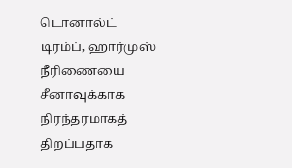டொனால்ட் டிரம்ப், ஹார்முஸ் நீரிணையை சீனாவுக்காக நிரந்தரமாகத் திறப்பதாக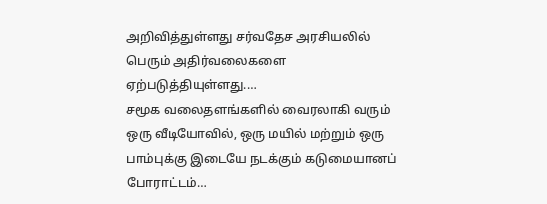அறிவித்துள்ளது சர்வதேச அரசியலில் பெரும் அதிர்வலைகளை ஏற்படுத்தியுள்ளது.…
சமூக வலைதளங்களில் வைரலாகி வரும் ஒரு வீடியோவில், ஒரு மயில் மற்றும் ஒரு பாம்புக்கு இடையே நடக்கும் கடுமையானப் போராட்டம்…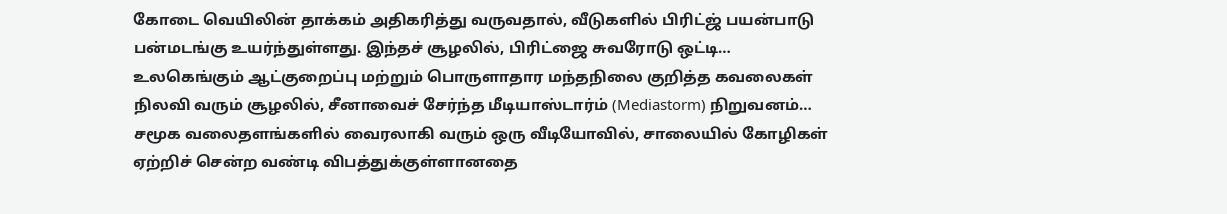கோடை வெயிலின் தாக்கம் அதிகரித்து வருவதால், வீடுகளில் பிரிட்ஜ் பயன்பாடு பன்மடங்கு உயர்ந்துள்ளது. இந்தச் சூழலில், பிரிட்ஜை சுவரோடு ஒட்டி…
உலகெங்கும் ஆட்குறைப்பு மற்றும் பொருளாதார மந்தநிலை குறித்த கவலைகள் நிலவி வரும் சூழலில், சீனாவைச் சேர்ந்த மீடியாஸ்டார்ம் (Mediastorm) நிறுவனம்…
சமூக வலைதளங்களில் வைரலாகி வரும் ஒரு வீடியோவில், சாலையில் கோழிகள் ஏற்றிச் சென்ற வண்டி விபத்துக்குள்ளானதை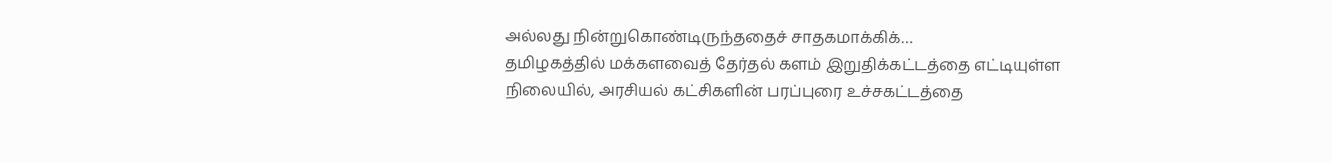அல்லது நின்றுகொண்டிருந்ததைச் சாதகமாக்கிக்…
தமிழகத்தில் மக்களவைத் தேர்தல் களம் இறுதிக்கட்டத்தை எட்டியுள்ள நிலையில், அரசியல் கட்சிகளின் பரப்புரை உச்சகட்டத்தை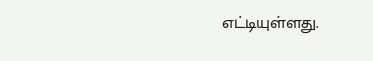எட்டியுள்ளது.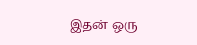இதன் ஒரு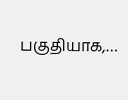பகுதியாக,…